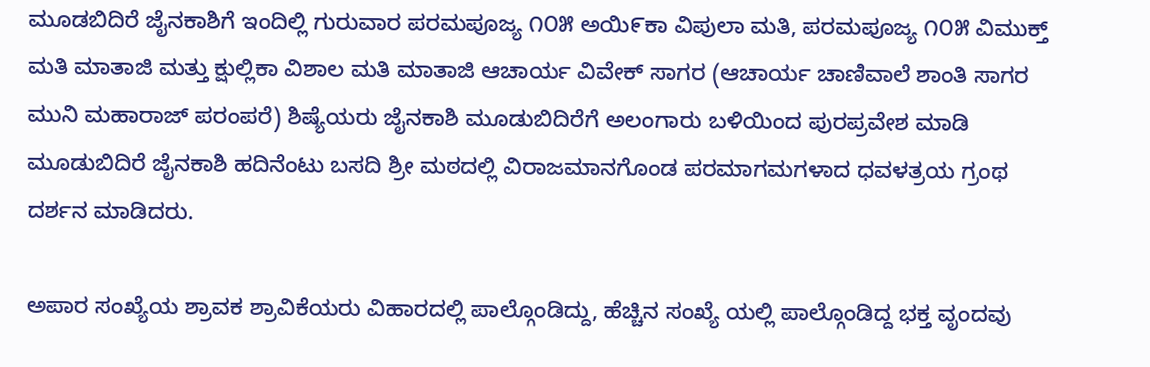ಮೂಡಬಿದಿರೆ ಜೈನಕಾಶಿಗೆ ಇಂದಿಲ್ಲಿ ಗುರುವಾರ ಪರಮಪೂಜ್ಯ ೧೦೫ ಅಯಿ೯ಕಾ ವಿಪುಲಾ ಮತಿ, ಪರಮಪೂಜ್ಯ ೧೦೫ ವಿಮುಕ್ತ್ ಮತಿ ಮಾತಾಜಿ ಮತ್ತು ಕ್ಷುಲ್ಲಿಕಾ ವಿಶಾಲ ಮತಿ ಮಾತಾಜಿ ಆಚಾರ್ಯ ವಿವೇಕ್ ಸಾಗರ (ಆಚಾರ್ಯ ಚಾಣಿವಾಲೆ ಶಾಂತಿ ಸಾಗರ ಮುನಿ ಮಹಾರಾಜ್ ಪರಂಪರೆ) ಶಿಷ್ಯೆಯರು ಜೈನಕಾಶಿ ಮೂಡುಬಿದಿರೆಗೆ ಅಲಂಗಾರು ಬಳಿಯಿಂದ ಪುರಪ್ರವೇಶ ಮಾಡಿ ಮೂಡುಬಿದಿರೆ ಜೈನಕಾಶಿ ಹದಿನೆಂಟು ಬಸದಿ ಶ್ರೀ ಮಠದಲ್ಲಿ ವಿರಾಜಮಾನಗೊಂಡ ಪರಮಾಗಮಗಳಾದ ಧವಳತ್ರಯ ಗ್ರಂಥ ದರ್ಶನ ಮಾಡಿದರು.

ಅಪಾರ ಸಂಖ್ಯೆಯ ಶ್ರಾವಕ ಶ್ರಾವಿಕೆಯರು ವಿಹಾರದಲ್ಲಿ ಪಾಲ್ಗೊಂಡಿದ್ದು, ಹೆಚ್ಚಿನ ಸಂಖ್ಯೆ ಯಲ್ಲಿ ಪಾಲ್ಗೊಂಡಿದ್ದ ಭಕ್ತ ವೃಂದವು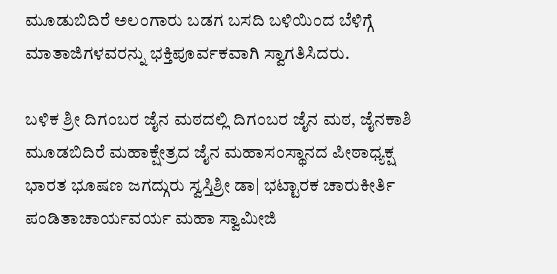ಮೂಡುಬಿದಿರೆ ಅಲಂಗಾರು ಬಡಗ ಬಸದಿ ಬಳಿಯಿಂದ ಬೆಳಿಗ್ಗೆ ಮಾತಾಜಿಗಳವರನ್ನು ಭಕ್ತಿಪೂರ್ವಕವಾಗಿ ಸ್ವಾಗತಿಸಿದರು.

ಬಳಿಕ ಶ್ರೀ ದಿಗಂಬರ ಜೈನ ಮಠದಲ್ಲಿ ದಿಗಂಬರ ಜೈನ ಮಠ, ಜೈನಕಾಶಿ ಮೂಡಬಿದಿರೆ ಮಹಾಕ್ಷೇತ್ರದ ಜೈನ ಮಹಾಸಂಸ್ಥಾನದ ಪೀಠಾಧ್ಯಕ್ಷ ಭಾರತ ಭೂಷಣ ಜಗದ್ಗುರು ಸ್ವಸ್ತಿಶ್ರೀ ಡಾ| ಭಟ್ಟಾರಕ ಚಾರುಕೀರ್ತಿ ಪಂಡಿತಾಚಾರ್ಯವರ್ಯ ಮಹಾ ಸ್ವಾಮೀಜಿ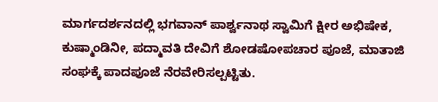ಮಾರ್ಗದರ್ಶನದಲ್ಲಿ ಭಗವಾನ್ ಪಾರ್ಶ್ವನಾಥ ಸ್ವಾಮಿಗೆ ಕ್ಷೀರ ಅಭಿಷೇಕ, ಕುಷ್ಮಾಂಡಿನೀ, ಪದ್ಮಾವತಿ ದೇವಿಗೆ ಶೋಡಷೋಪಚಾರ ಪೂಜೆ, ಮಾತಾಜಿ ಸಂಘಕ್ಕೆ ಪಾದಪೂಜೆ ನೆರವೇರಿಸಲ್ಪಟ್ಟಿತು.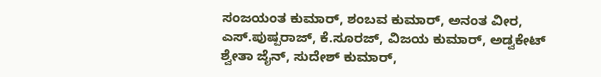ಸಂಜಯಂತ ಕುಮಾರ್, ಶಂಬವ ಕುಮಾರ್, ಅನಂತ ವೀರ, ಎಸ್.ಪುಷ್ಪರಾಜ್, ಕೆ.ಸೂರಜ್, ವಿಜಯ ಕುಮಾರ್, ಅಡ್ವಕೇಟ್ ಶ್ವೇತಾ ಜೈನ್, ಸುದೇಶ್ ಕುಮಾರ್,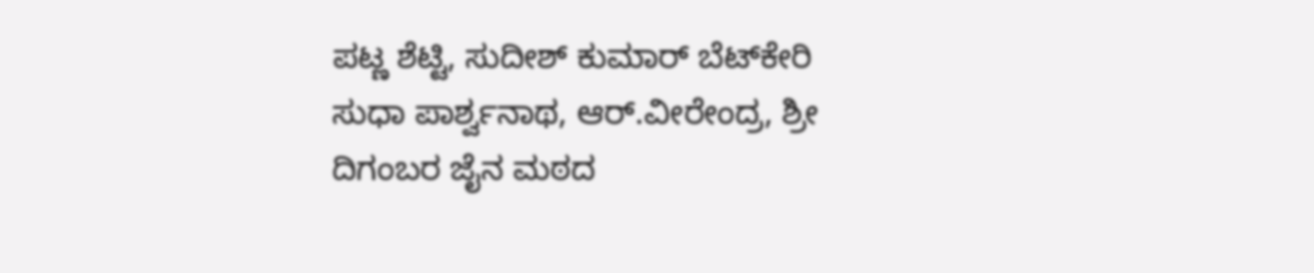ಪಟ್ಣ ಶೆಟ್ಟಿ, ಸುದೀಶ್ ಕುಮಾರ್ ಬೆಟ್‌ಕೇರಿ  ಸುಧಾ ಪಾರ್ಶ್ವನಾಥ, ಆರ್.ವೀರೇಂದ್ರ, ಶ್ರೀ ದಿಗಂಬರ ಜೈನ ಮಠದ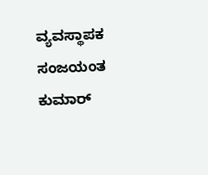ವ್ಯವಸ್ಥಾಪಕ ಸಂಜಯಂತ ಕುಮಾರ್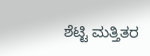ಶೆಟ್ಟಿ ಮತ್ತಿತರ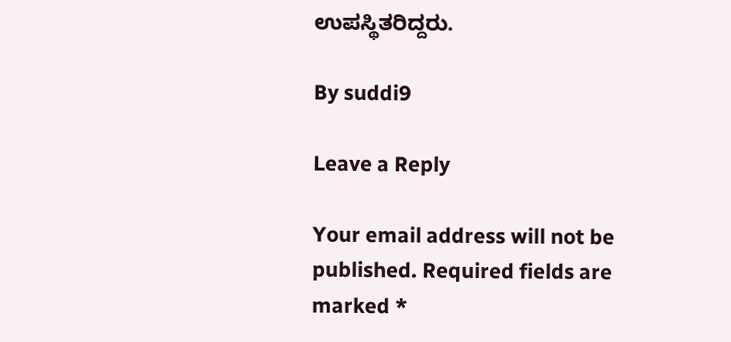ಉಪಸ್ಥಿತರಿದ್ದರು.

By suddi9

Leave a Reply

Your email address will not be published. Required fields are marked *